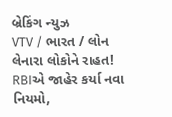બ્રેકિંગ ન્યુઝ
VTV / ભારત / લોન લેનારા લોકોને રાહત! RBIએ જાહેર કર્યા નવા નિયમો,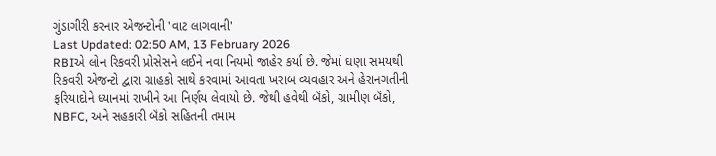ગુંડાગીરી કરનાર એજન્ટોની 'વાટ લાગવાની'
Last Updated: 02:50 AM, 13 February 2026
RBIએ લોન રિકવરી પ્રોસેસને લઈને નવા નિયમો જાહેર કર્યા છે. જેમાં ઘણા સમયથી રિકવરી એજન્ટો દ્વારા ગ્રાહકો સાથે કરવામાં આવતા ખરાબ વ્યવહાર અને હેરાનગતીની ફરિયાદોને ધ્યાનમાં રાખીને આ નિર્ણય લેવાયો છે. જેથી હવેથી બૅંકો, ગ્રામીણ બૅંકો, NBFC, અને સહકારી બૅંકો સહિતની તમામ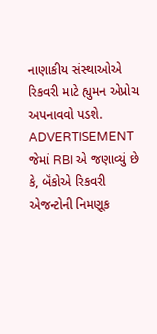નાણાકીય સંસ્થાઓએ રિકવરી માટે હ્યુમન એપ્રોચ અપનાવવો પડશે.
ADVERTISEMENT
જેમાં RBI એ જણાવ્યું છે કે, બૅંકોએ રિકવરી એજન્ટોની નિમણૂક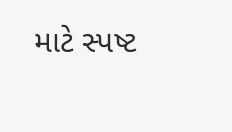માટે સ્પષ્ટ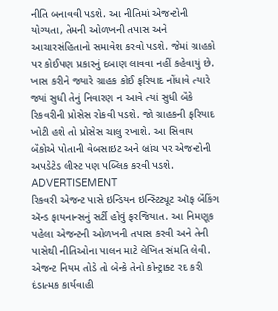નીતિ બનાવવી પડશે. આ નીતિમાં એજન્ટોની યોગ્યતા, તેમની ઓળખની તપાસ અને આચારસંહિતાનો સમાવેશ કરવો પડશે. જેમાં ગ્રાહકો પર કોઈપણ પ્રકારનું દબાણ લાવવા નહીં કહેવાયું છે. ખાસ કરીને જ્યારે ગ્રાહક કોઈ ફરિયાદ નોંધાવે ત્યારે જ્યાં સુધી તેનું નિવારણ ન આવે ત્યાં સુધી બૅંકે રિકવરીની પ્રોસેસ રોકવી પડશે. જો ગ્રાહકની ફરિયાદ ખોટી હશે તો પ્રોસેસ ચાલુ રખાશે. આ સિવાય બૅંકોએ પોતાની વેબસાઇટ અને બ્રાંચ પર એજન્ટોની અપડેટેડ લીસ્ટ પણ પબ્લિક કરવી પડશે.
ADVERTISEMENT
રિકવરી એજન્ટ પાસે ઇન્ડિયન ઇન્સ્ટિટ્યૂટ ઑફ બૅંકિંગ ઍન્ડ ફાયનાન્સનું સર્ટી હોવું ફરજિયાત. આ નિમણૂક પહેલા એજન્ટની ઓળખની તપાસ કરવી અને તેની પાસેથી નીતિઓના પાલન માટે લેખિત સંમતિ લેવી. એજન્ટ નિયમ તોડે તો બેન્કે તેનો કોન્ટ્રાક્ટ રદ કરી દંડાત્મક કાર્યવાહી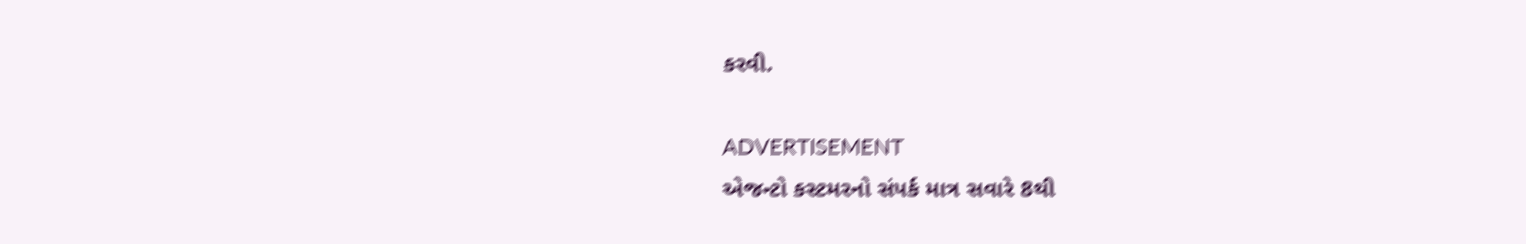કરવી.

ADVERTISEMENT
એજન્ટો કસ્ટમરનો સંપર્ક માત્ર સવારે 8થી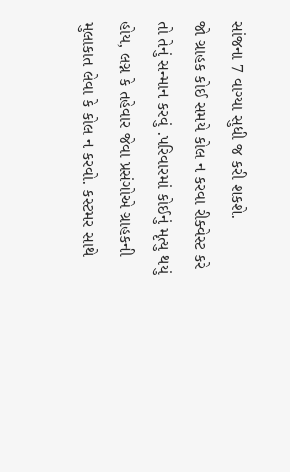સાંજના 7 વાગ્યા સુધી જ કરી શકશે.
જો ગ્રાહક કોઈ સમયે કોલ ન કરવા રીક્વેસ્ટ કરે તો તેનું સન્માન કરવું .પરિવારમાં કોઈનું મૃત્યુ થયું હોય, લગ્ન કે તહેવાર જેવા પ્રસંગોએ ગ્રાહકની મુલાકાત લેવા કે કોલ ન કરવો. કસ્ટમર સાથે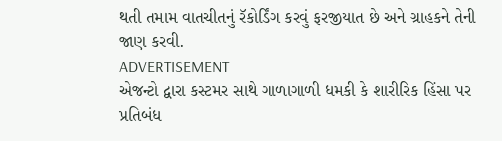થતી તમામ વાતચીતનું રૅકોર્ડિંગ કરવું ફરજીયાત છે અને ગ્રાહકને તેની જાણ કરવી.
ADVERTISEMENT
એજન્ટો દ્વારા કસ્ટમર સાથે ગાળાગાળી ધમકી કે શારીરિક હિંસા પર પ્રતિબંધ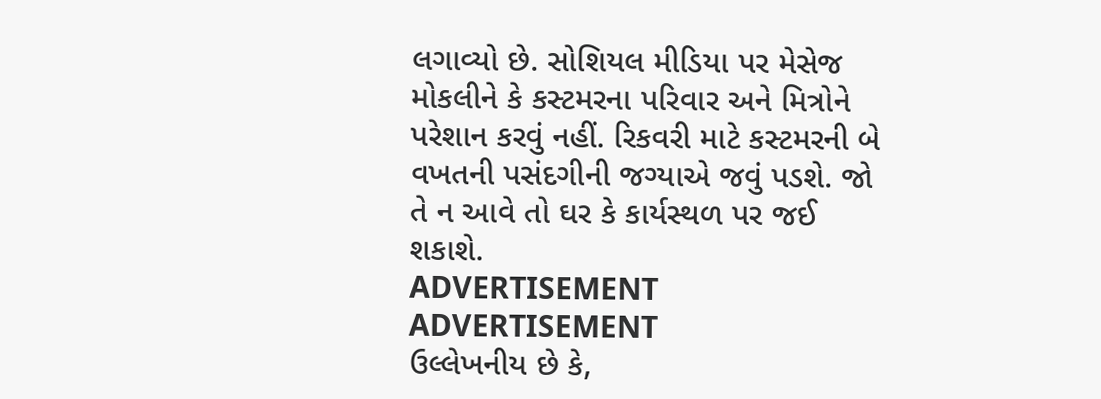લગાવ્યો છે. સોશિયલ મીડિયા પર મેસેજ મોકલીને કે કસ્ટમરના પરિવાર અને મિત્રોને પરેશાન કરવું નહીં. રિકવરી માટે કસ્ટમરની બે વખતની પસંદગીની જગ્યાએ જવું પડશે. જો તે ન આવે તો ઘર કે કાર્યસ્થળ પર જઈ શકાશે.
ADVERTISEMENT
ADVERTISEMENT
ઉલ્લેખનીય છે કે,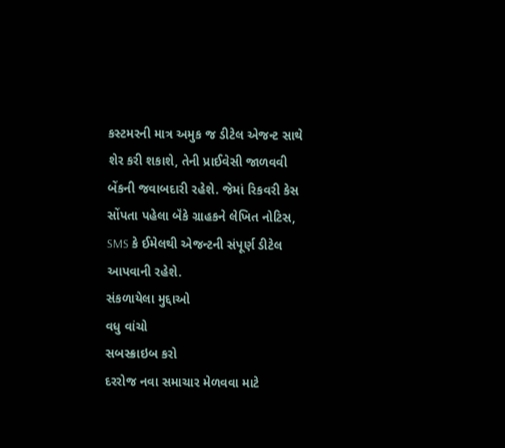કસ્ટમરની માત્ર અમુક જ ડીટેલ એજન્ટ સાથે શેર કરી શકાશે, તેની પ્રાઈવેસી જાળવવી બેંકની જવાબદારી રહેશે. જેમાં રિકવરી કેસ સોંપતા પહેલા બૅંકે ગ્રાહકને લેખિત નોટિસ, SMS કે ઈમેલથી એજન્ટની સંપૂર્ણ ડીટેલ આપવાની રહેશે.
સંકળાયેલા મુદ્દાઓ
વધુ વાંચો
સબસ્ક્રાઇબ કરો
દરરોજ નવા સમાચાર મેળવવા માટે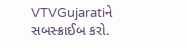VTVGujaratiને સબસ્ક્રાઈબ કરો.